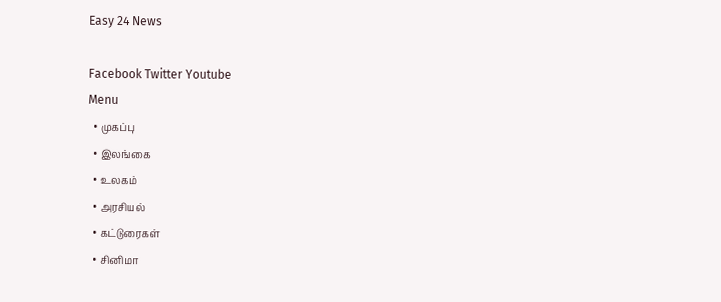Easy 24 News

Facebook Twitter Youtube
Menu
  • முகப்பு
  • இலங்கை
  • உலகம்
  • அரசியல்
  • கட்டுரைகள்
  • சினிமா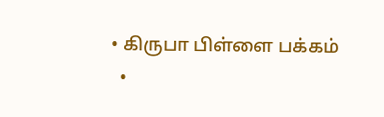• கிருபா பிள்ளை பக்கம்
  •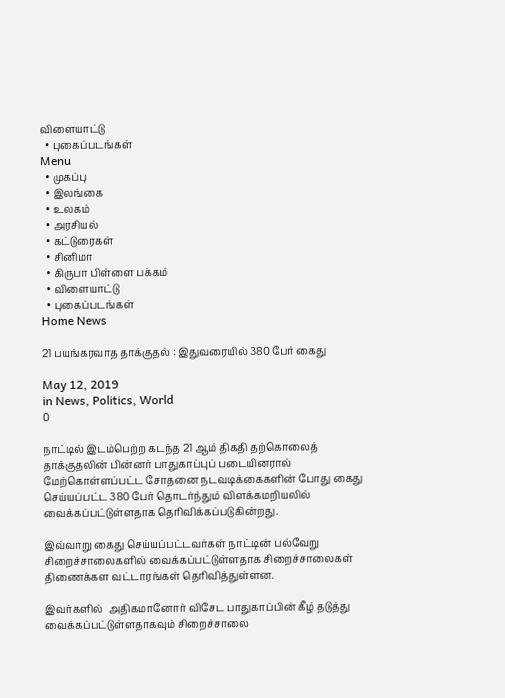விளையாட்டு
  • புகைப்படங்கள்
Menu
  • முகப்பு
  • இலங்கை
  • உலகம்
  • அரசியல்
  • கட்டுரைகள்
  • சினிமா
  • கிருபா பிள்ளை பக்கம்
  • விளையாட்டு
  • புகைப்படங்கள்
Home News

21 பயங்கரவாத தாக்குதல் : இதுவரையில் 380 பேர் கைது

May 12, 2019
in News, Politics, World
0

நாட்டில் இடம்பெற்ற கடந்த 21 ஆம் திகதி தற்கொலைத் தாக்குதலின் பின்னர் பாதுகாப்புப் படையினரால் மேற்கொள்ளப்பட்ட சோதனை நடவடிக்கைகளின் போது கைது செய்யப்பட்ட 380 பேர் தொடர்ந்தும் விளக்கமறியலில் வைக்கப்பட்டுள்ளதாக தெரிவிக்கப்படுகின்றது.

இவ்வாறு கைது செய்யப்பட்டவர்கள் நாட்டின் பல்வேறு சிறைச்சாலைகளில் வைக்கப்பட்டுள்ளதாக சிறைச்சாலைகள் திணைக்கள வட்டாரங்கள் தெரிவித்துள்ளன.

இவர்களில்  அதிகமானோர் விசேட பாதுகாப்பின் கீழ் தடுத்து வைக்கப்பட்டுள்ளதாகவும் சிறைச்சாலை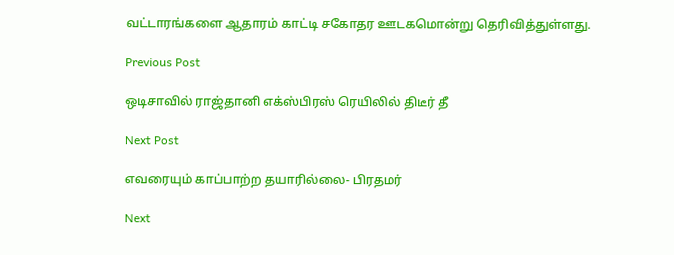வட்டாரங்களை ஆதாரம் காட்டி சகோதர ஊடகமொன்று தெரிவித்துள்ளது.

Previous Post

ஒடிசாவில் ராஜ்தானி எக்ஸ்பிரஸ் ரெயிலில் திடீர் தீ

Next Post

எவரையும் காப்பாற்ற தயாரில்லை- பிரதமர்

Next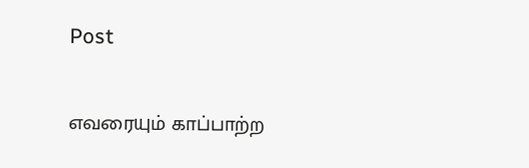Post

எவரையும் காப்பாற்ற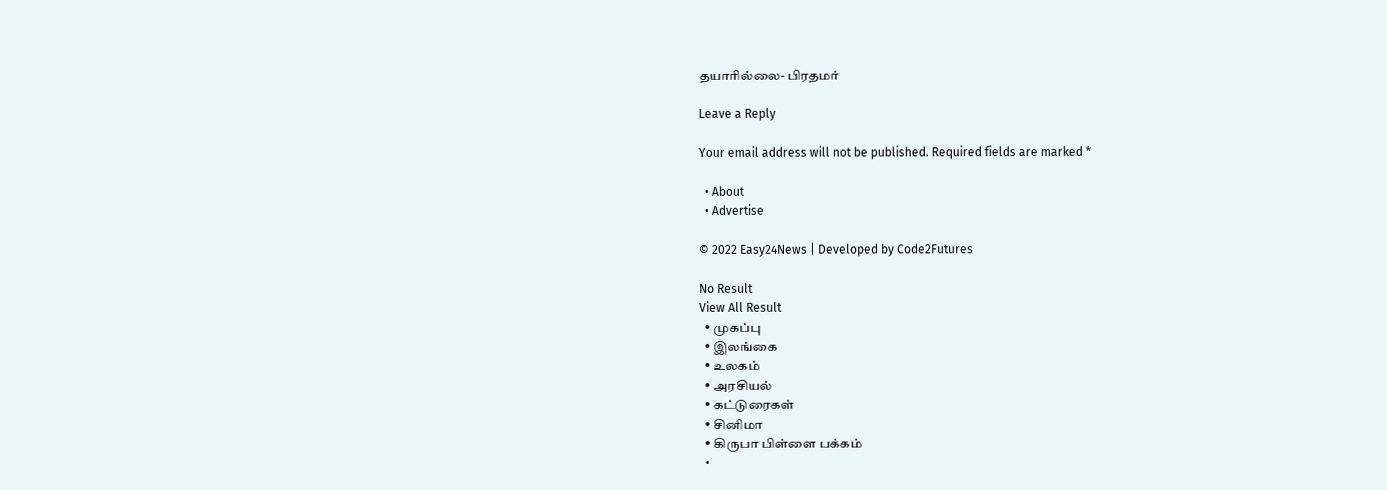தயாரில்லை- பிரதமர்

Leave a Reply

Your email address will not be published. Required fields are marked *

  • About
  • Advertise

© 2022 Easy24News | Developed by Code2Futures

No Result
View All Result
  • முகப்பு
  • இலங்கை
  • உலகம்
  • அரசியல்
  • கட்டுரைகள்
  • சினிமா
  • கிருபா பிள்ளை பக்கம்
  •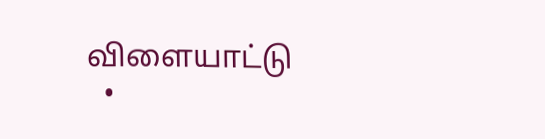விளையாட்டு
  •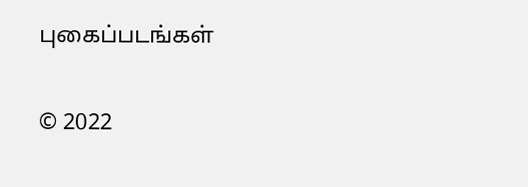புகைப்படங்கள்

© 2022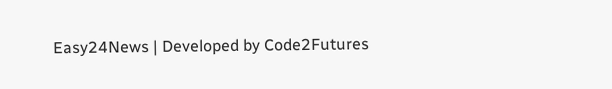Easy24News | Developed by Code2Futures